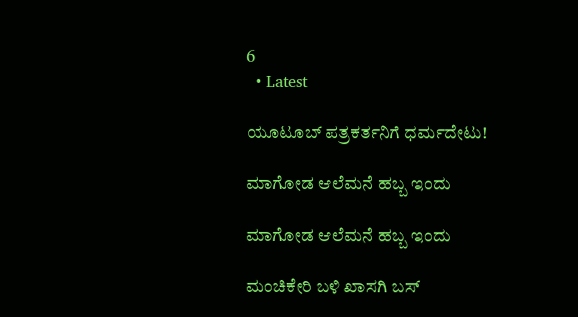6
  • Latest

ಯೂಟೂಬ್ ಪತ್ರಕರ್ತನಿಗೆ ಧರ್ಮದೇಟು!

ಮಾಗೋಡ ಆಲೆಮನೆ ಹಬ್ಬ ಇಂದು

ಮಾಗೋಡ ಆಲೆಮನೆ ಹಬ್ಬ ಇಂದು

ಮಂಚಿಕೇರಿ‌ ಬಳಿ ಖಾಸಗಿ ಬಸ್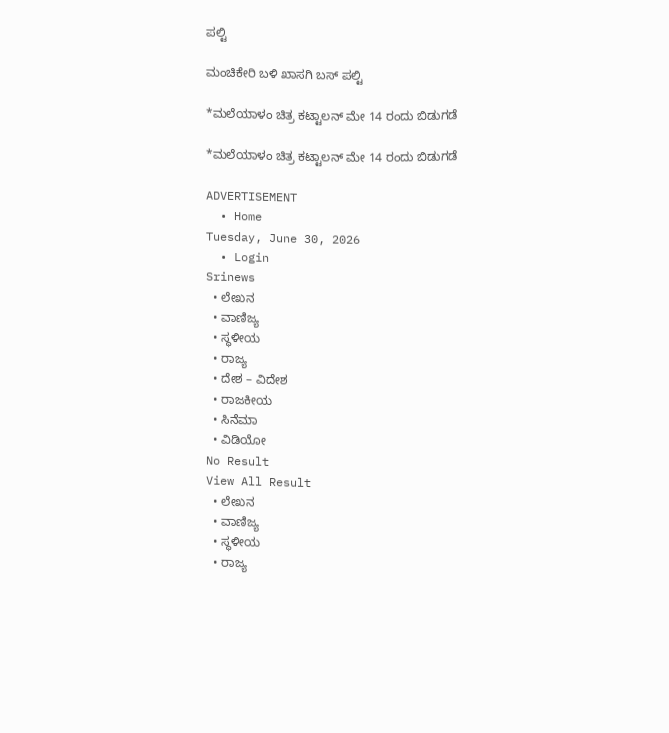ಪಲ್ಟಿ

ಮಂಚಿಕೇರಿ‌ ಬಳಿ ಖಾಸಗಿ ಬಸ್ ಪಲ್ಟಿ

*ಮಲೆಯಾಳಂ ಚಿತ್ರ ಕಟ್ಟಾಲನ್ ಮೇ 14 ರಂದು ಬಿಡುಗಡೆ

*ಮಲೆಯಾಳಂ ಚಿತ್ರ ಕಟ್ಟಾಲನ್ ಮೇ 14 ರಂದು ಬಿಡುಗಡೆ

ADVERTISEMENT
  • Home
Tuesday, June 30, 2026
  • Login
Srinews
  • ಲೇಖನ
  • ವಾಣಿಜ್ಯ
  • ಸ್ಥಳೀಯ
  • ರಾಜ್ಯ
  • ದೇಶ – ವಿದೇಶ
  • ರಾಜಕೀಯ
  • ಸಿನೆಮಾ
  • ವಿಡಿಯೋ
No Result
View All Result
  • ಲೇಖನ
  • ವಾಣಿಜ್ಯ
  • ಸ್ಥಳೀಯ
  • ರಾಜ್ಯ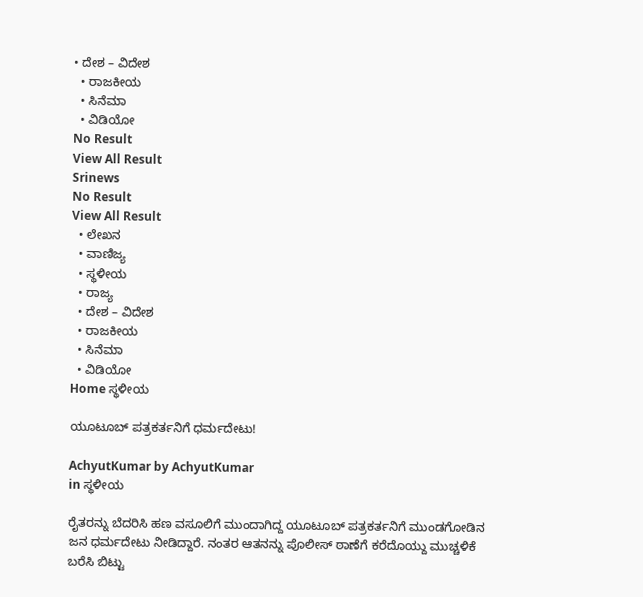• ದೇಶ – ವಿದೇಶ
  • ರಾಜಕೀಯ
  • ಸಿನೆಮಾ
  • ವಿಡಿಯೋ
No Result
View All Result
Srinews
No Result
View All Result
  • ಲೇಖನ
  • ವಾಣಿಜ್ಯ
  • ಸ್ಥಳೀಯ
  • ರಾಜ್ಯ
  • ದೇಶ – ವಿದೇಶ
  • ರಾಜಕೀಯ
  • ಸಿನೆಮಾ
  • ವಿಡಿಯೋ
Home ಸ್ಥಳೀಯ

ಯೂಟೂಬ್ ಪತ್ರಕರ್ತನಿಗೆ ಧರ್ಮದೇಟು!

AchyutKumar by AchyutKumar
in ಸ್ಥಳೀಯ

ರೈತರನ್ನು ಬೆದರಿಸಿ ಹಣ ವಸೂಲಿಗೆ ಮುಂದಾಗಿದ್ದ ಯೂಟೂಬ್ ಪತ್ರಕರ್ತನಿಗೆ ಮುಂಡಗೋಡಿನ ಜನ ಧರ್ಮದೇಟು ನೀಡಿದ್ದಾರೆ. ನಂತರ ಆತನನ್ನು ಪೊಲೀಸ್ ಠಾಣೆಗೆ ಕರೆದೊಯ್ದು ಮುಚ್ಚಳಿಕೆ ಬರೆಸಿ ಬಿಟ್ಟು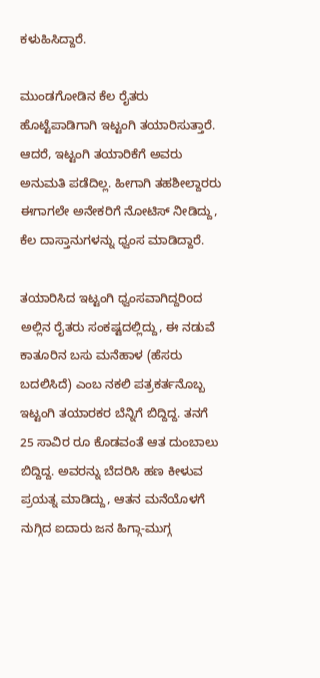ಕಳುಹಿಸಿದ್ದಾರೆ.

ಮುಂಡಗೋಡಿನ ಕೆಲ ರೈತರು ಹೊಟ್ಟೆಪಾಡಿಗಾಗಿ ಇಟ್ಟಂಗಿ ತಯಾರಿಸುತ್ತಾರೆ. ಆದರೆ, ಇಟ್ಟಂಗಿ ತಯಾರಿಕೆಗೆ ಅವರು ಅನುಮತಿ ಪಡೆದಿಲ್ಲ. ಹೀಗಾಗಿ ತಹಶೀಲ್ದಾರರು ಈಗಾಗಲೇ ಅನೇಕರಿಗೆ ನೋಟಿಸ್ ನೀಡಿದ್ದು, ಕೆಲ ದಾಸ್ತಾನುಗಳನ್ನು ಧ್ವಂಸ ಮಾಡಿದ್ದಾರೆ.

ತಯಾರಿಸಿದ ಇಟ್ಟಂಗಿ ಧ್ವಂಸವಾಗಿದ್ದರಿoದ ಅಲ್ಲಿನ ರೈತರು ಸಂಕಷ್ಟದಲ್ಲಿದ್ದು, ಈ ನಡುವೆ ಕಾತೂರಿನ ಬಸು ಮನೆಹಾಳ (ಹೆಸರು ಬದಲಿಸಿದೆ) ಎಂಬ ನಕಲಿ ಪತ್ರಕರ್ತನೊಬ್ಬ ಇಟ್ಟಂಗಿ ತಯಾರಕರ ಬೆನ್ನಿಗೆ ಬಿದ್ದಿದ್ದ. ತನಗೆ 25 ಸಾವಿರ ರೂ ಕೊಡವಂತೆ ಆತ ದುಂಬಾಲು ಬಿದ್ದಿದ್ದ. ಅವರನ್ನು ಬೆದರಿಸಿ ಹಣ ಕೀಳುವ ಪ್ರಯತ್ನ ಮಾಡಿದ್ದು, ಆತನ ಮನೆಯೊಳಗೆ ನುಗ್ಗಿದ ಐದಾರು ಜನ ಹಿಗ್ಗಾ-ಮುಗ್ಗ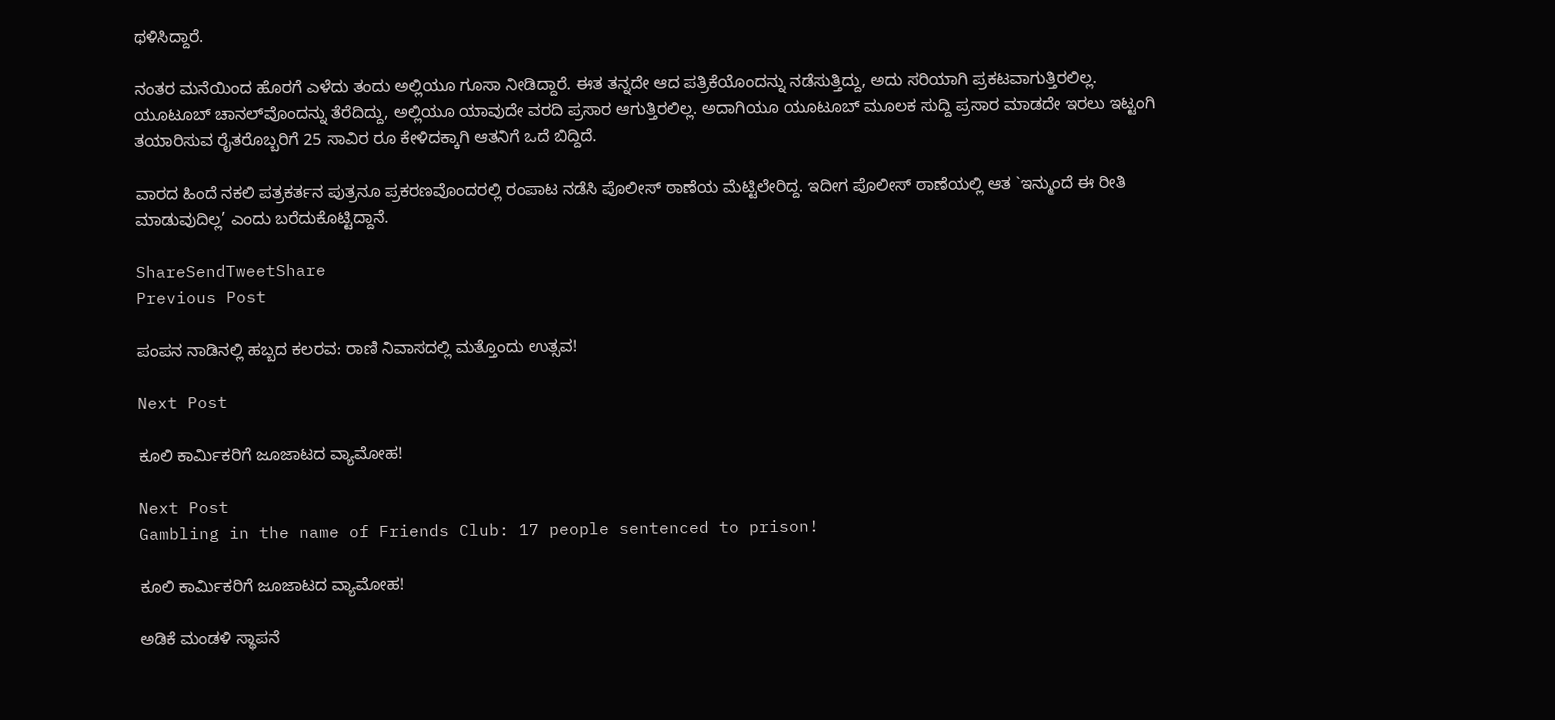ಥಳಿಸಿದ್ದಾರೆ.

ನಂತರ ಮನೆಯಿಂದ ಹೊರಗೆ ಎಳೆದು ತಂದು ಅಲ್ಲಿಯೂ ಗೂಸಾ ನೀಡಿದ್ದಾರೆ. ಈತ ತನ್ನದೇ ಆದ ಪತ್ರಿಕೆಯೊಂದನ್ನು ನಡೆಸುತ್ತಿದ್ದು, ಅದು ಸರಿಯಾಗಿ ಪ್ರಕಟವಾಗುತ್ತಿರಲಿಲ್ಲ. ಯೂಟೂಬ್ ಚಾನಲ್‌ವೊಂದನ್ನು ತೆರೆದಿದ್ದು, ಅಲ್ಲಿಯೂ ಯಾವುದೇ ವರದಿ ಪ್ರಸಾರ ಆಗುತ್ತಿರಲಿಲ್ಲ. ಅದಾಗಿಯೂ ಯೂಟೂಬ್ ಮೂಲಕ ಸುದ್ದಿ ಪ್ರಸಾರ ಮಾಡದೇ ಇರಲು ಇಟ್ಟಂಗಿ ತಯಾರಿಸುವ ರೈತರೊಬ್ಬರಿಗೆ 25 ಸಾವಿರ ರೂ ಕೇಳಿದಕ್ಕಾಗಿ ಆತನಿಗೆ ಒದೆ ಬಿದ್ದಿದೆ.

ವಾರದ ಹಿಂದೆ ನಕಲಿ ಪತ್ರಕರ್ತನ ಪುತ್ರನೂ ಪ್ರಕರಣವೊಂದರಲ್ಲಿ ರಂಪಾಟ ನಡೆಸಿ ಪೊಲೀಸ್ ಠಾಣೆಯ ಮೆಟ್ಟಿಲೇರಿದ್ದ. ಇದೀಗ ಪೊಲೀಸ್ ಠಾಣೆಯಲ್ಲಿ ಆತ `ಇನ್ಮುಂದೆ ಈ ರೀತಿ ಮಾಡುವುದಿಲ್ಲ’ ಎಂದು ಬರೆದುಕೊಟ್ಟಿದ್ದಾನೆ.

ShareSendTweetShare
Previous Post

ಪಂಪನ ನಾಡಿನಲ್ಲಿ ಹಬ್ಬದ ಕಲರವ: ರಾಣಿ ನಿವಾಸದಲ್ಲಿ ಮತ್ತೊಂದು ಉತ್ಸವ!

Next Post

ಕೂಲಿ ಕಾರ್ಮಿಕರಿಗೆ ಜೂಜಾಟದ ವ್ಯಾಮೋಹ!

Next Post
Gambling in the name of Friends Club: 17 people sentenced to prison!

ಕೂಲಿ ಕಾರ್ಮಿಕರಿಗೆ ಜೂಜಾಟದ ವ್ಯಾಮೋಹ!

ಅಡಿಕೆ ಮಂಡಳಿ ಸ್ಥಾಪನೆ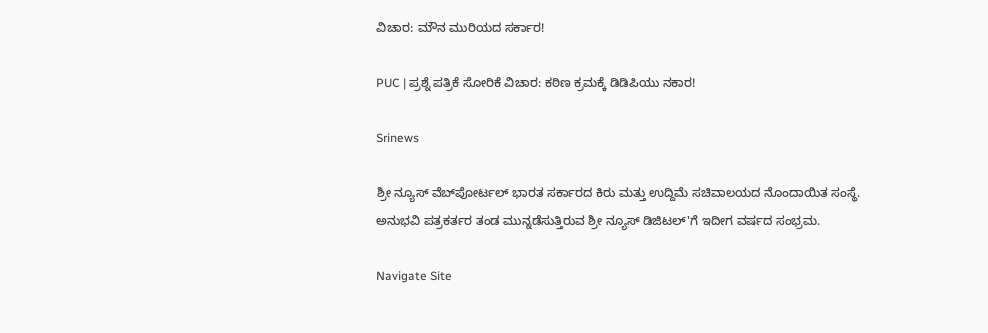ವಿಚಾರ: ಮೌನ ಮುರಿಯದ ಸರ್ಕಾರ!

PUC | ಪ್ರಶ್ನೆ ಪತ್ರಿಕೆ ಸೋರಿಕೆ ವಿಚಾರ: ಕಠಿಣ ಕ್ರಮಕ್ಕೆ ಡಿಡಿಪಿಯು ನಕಾರ!

Srinews

ಶ್ರೀ ನ್ಯೂಸ್ ವೆಬ್‌ಪೋರ್ಟಲ್ ಭಾರತ ಸರ್ಕಾರದ ಕಿರು ಮತ್ತು ಉದ್ದಿಮೆ ಸಚಿವಾಲಯದ ನೊಂದಾಯಿತ ಸಂಸ್ಥೆ. ಅನುಭವಿ ಪತ್ರಕರ್ತರ ತಂಡ ಮುನ್ನಡೆಸುತ್ತಿರುವ ಶ್ರೀ ನ್ಯೂಸ್ ಡಿಜಿಟಲ್'ಗೆ ಇದೀಗ ವರ್ಷದ ಸಂಭ್ರಮ.

Navigate Site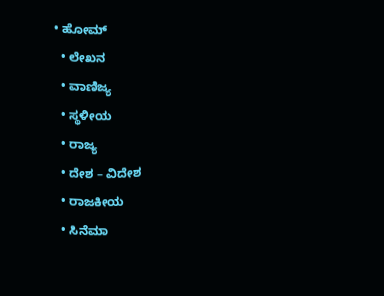• ಹೋಮ್
  • ಲೇಖನ
  • ವಾಣಿಜ್ಯ
  • ಸ್ಥಳೀಯ
  • ರಾಜ್ಯ
  • ದೇಶ – ವಿದೇಶ
  • ರಾಜಕೀಯ
  • ಸಿನೆಮಾ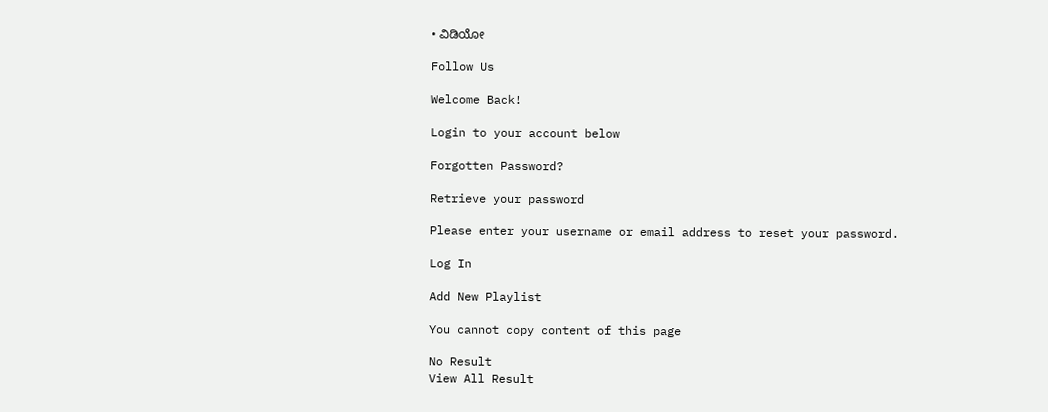• ವಿಡಿಯೋ

Follow Us

Welcome Back!

Login to your account below

Forgotten Password?

Retrieve your password

Please enter your username or email address to reset your password.

Log In

Add New Playlist

You cannot copy content of this page

No Result
View All Result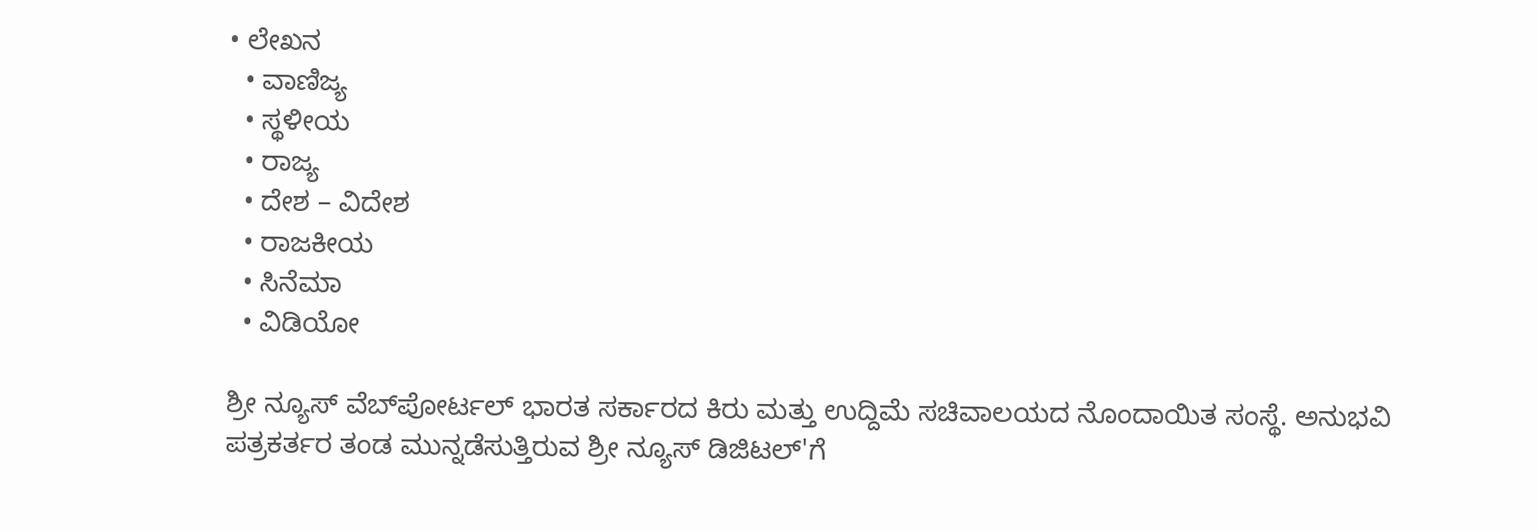• ಲೇಖನ
  • ವಾಣಿಜ್ಯ
  • ಸ್ಥಳೀಯ
  • ರಾಜ್ಯ
  • ದೇಶ – ವಿದೇಶ
  • ರಾಜಕೀಯ
  • ಸಿನೆಮಾ
  • ವಿಡಿಯೋ

ಶ್ರೀ ನ್ಯೂಸ್ ವೆಬ್‌ಪೋರ್ಟಲ್ ಭಾರತ ಸರ್ಕಾರದ ಕಿರು ಮತ್ತು ಉದ್ದಿಮೆ ಸಚಿವಾಲಯದ ನೊಂದಾಯಿತ ಸಂಸ್ಥೆ. ಅನುಭವಿ ಪತ್ರಕರ್ತರ ತಂಡ ಮುನ್ನಡೆಸುತ್ತಿರುವ ಶ್ರೀ ನ್ಯೂಸ್ ಡಿಜಿಟಲ್'ಗೆ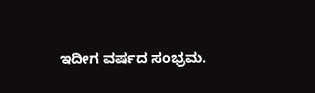ಇದೀಗ ವರ್ಷದ ಸಂಭ್ರಮ.